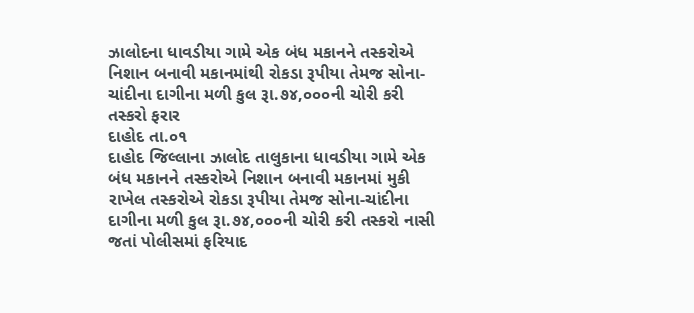ઝાલોદના ધાવડીયા ગામે એક બંધ મકાનને તસ્કરોએ નિશાન બનાવી મકાનમાંથી રોકડા રૂપીયા તેમજ સોના-ચાંદીના દાગીના મળી કુલ રૂા.૭૪,૦૦૦ની ચોરી કરી તસ્કરો ફરાર
દાહોદ તા.૦૧
દાહોદ જિલ્લાના ઝાલોદ તાલુકાના ધાવડીયા ગામે એક બંધ મકાનને તસ્કરોએ નિશાન બનાવી મકાનમાં મુકી રાખેલ તસ્કરોએ રોકડા રૂપીયા તેમજ સોના-ચાંદીના દાગીના મળી કુલ રૂા.૭૪,૦૦૦ની ચોરી કરી તસ્કરો નાસી જતાં પોલીસમાં ફરિયાદ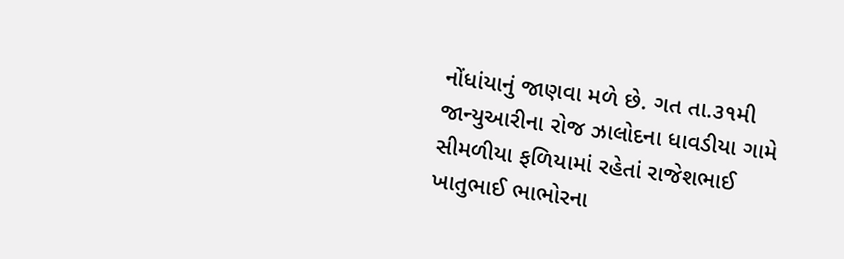નોંધાંયાનું જાણવા મળે છે. ગત તા.૩૧મી જાન્યુઆરીના રોજ ઝાલોદના ધાવડીયા ગામે સીમળીયા ફળિયામાં રહેતાં રાજેશભાઈ ખાતુભાઈ ભાભોરના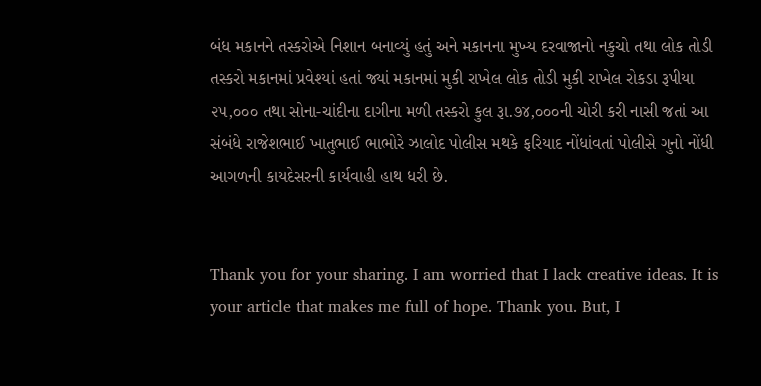બંધ મકાનને તસ્કરોએ નિશાન બનાવ્યું હતું અને મકાનના મુખ્ય દરવાજાનો નકુચો તથા લોક તોડી તસ્કરો મકાનમાં પ્રવેશ્યાં હતાં જ્યાં મકાનમાં મુકી રાખેલ લોક તોડી મુકી રાખેલ રોકડા રૂપીયા ૨૫,૦૦૦ તથા સોના-ચાંદીના દાગીના મળી તસ્કરો કુલ રૂા.૭૪,૦૦૦ની ચોરી કરી નાસી જતાં આ સંબંધે રાજેશભાઈ ખાતુભાઈ ભાભોરે ઝાલોદ પોલીસ મથકે ફરિયાદ નોંધાંવતાં પોલીસે ગુનો નોંધી આગળની કાયદેસરની કાર્યવાહી હાથ ધરી છે.


Thank you for your sharing. I am worried that I lack creative ideas. It is your article that makes me full of hope. Thank you. But, I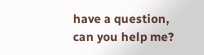have a question, can you help me?